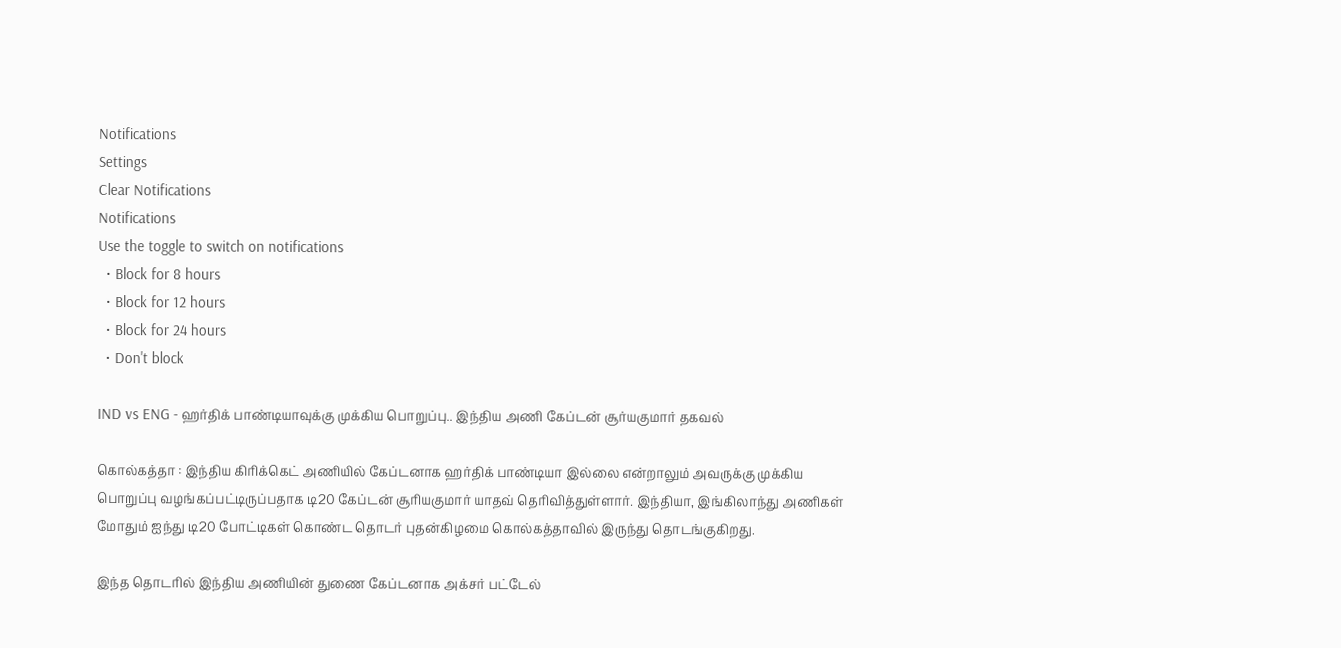Notifications
Settings
Clear Notifications
Notifications
Use the toggle to switch on notifications
  • Block for 8 hours
  • Block for 12 hours
  • Block for 24 hours
  • Don't block

IND vs ENG - ஹர்திக் பாண்டியாவுக்கு முக்கிய பொறுப்பு.. இந்திய அணி கேப்டன் சூர்யகுமார் தகவல்

கொல்கத்தா : இந்திய கிரிக்கெட் அணியில் கேப்டனாக ஹர்திக் பாண்டியா இல்லை என்றாலும் அவருக்கு முக்கிய பொறுப்பு வழங்கப்பட்டிருப்பதாக டி20 கேப்டன் சூரியகுமார் யாதவ் தெரிவித்துள்ளார். இந்தியா, இங்கிலாந்து அணிகள் மோதும் ஐந்து டி20 போட்டிகள் கொண்ட தொடர் புதன்கிழமை கொல்கத்தாவில் இருந்து தொடங்குகிறது.

இந்த தொடரில் இந்திய அணியின் துணை கேப்டனாக அக்சர் பட்டேல்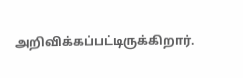அறிவிக்கப்பட்டிருக்கிறார்.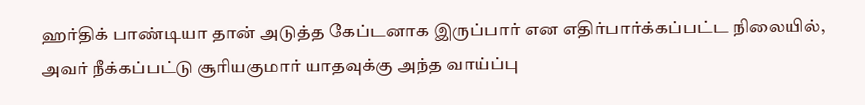ஹர்திக் பாண்டியா தான் அடுத்த கேப்டனாக இருப்பார் என எதிர்பார்க்கப்பட்ட நிலையில், அவர் நீக்கப்பட்டு சூரியகுமார் யாதவுக்கு அந்த வாய்ப்பு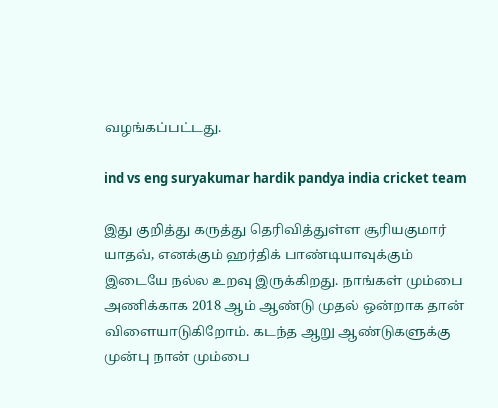வழங்கப்பட்டது.

ind vs eng suryakumar hardik pandya india cricket team

இது குறித்து கருத்து தெரிவித்துள்ள சூரியகுமார் யாதவ், எனக்கும் ஹர்திக் பாண்டியாவுக்கும் இடையே நல்ல உறவு இருக்கிறது. நாங்கள் மும்பை அணிக்காக 2018 ஆம் ஆண்டு முதல் ஒன்றாக தான் விளையாடுகிறோம். கடந்த ஆறு ஆண்டுகளுக்கு முன்பு நான் மும்பை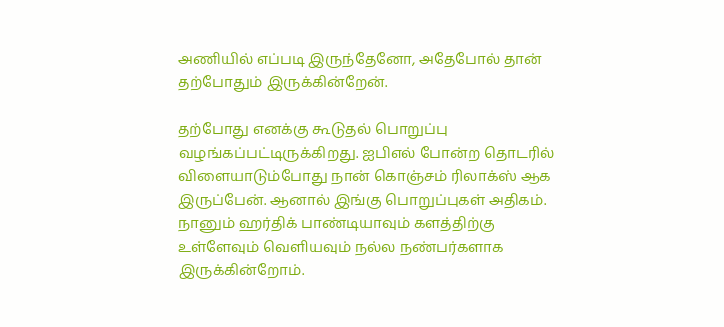அணியில் எப்படி இருந்தேனோ, அதேபோல் தான் தற்போதும் இருக்கின்றேன்.

தற்போது எனக்கு கூடுதல் பொறுப்பு வழங்கப்பட்டிருக்கிறது. ஐபிஎல் போன்ற தொடரில் விளையாடும்போது நான் கொஞ்சம் ரிலாக்ஸ் ஆக இருப்பேன். ஆனால் இங்கு பொறுப்புகள் அதிகம். நானும் ஹர்திக் பாண்டியாவும் களத்திற்கு உள்ளேவும் வெளியவும் நல்ல நண்பர்களாக இருக்கின்றோம்.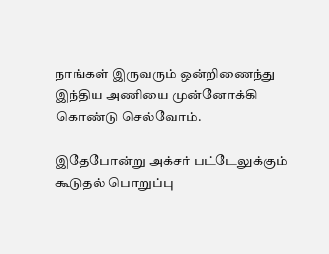நாங்கள் இருவரும் ஒன்றிணைந்து இந்திய அணியை முன்னோக்கி கொண்டு செல்வோம்.

இதேபோன்று அக்சர் பட்டேலுக்கும் கூடுதல் பொறுப்பு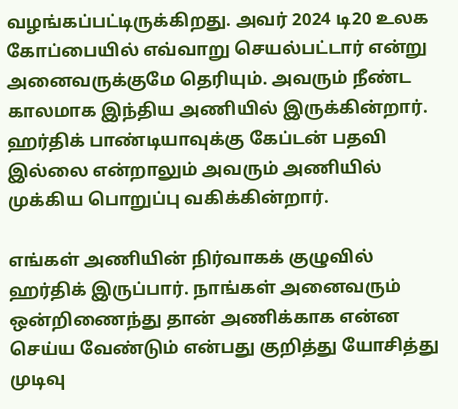வழங்கப்பட்டிருக்கிறது. அவர் 2024 டி20 உலக கோப்பையில் எவ்வாறு செயல்பட்டார் என்று அனைவருக்குமே தெரியும். அவரும் நீண்ட காலமாக இந்திய அணியில் இருக்கின்றார். ஹர்திக் பாண்டியாவுக்கு கேப்டன் பதவி இல்லை என்றாலும் அவரும் அணியில் முக்கிய பொறுப்பு வகிக்கின்றார்.

எங்கள் அணியின் நிர்வாகக் குழுவில் ஹர்திக் இருப்பார். நாங்கள் அனைவரும் ஒன்றிணைந்து தான் அணிக்காக என்ன செய்ய வேண்டும் என்பது குறித்து யோசித்து முடிவு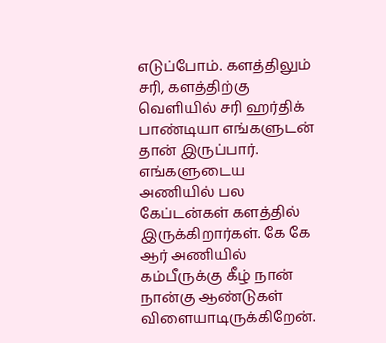எடுப்போம். களத்திலும் சரி, களத்திற்கு வெளியில் சரி ஹர்திக் பாண்டியா எங்களுடன் தான் இருப்பார். எங்களுடைய அணியில் பல கேப்டன்கள் களத்தில் இருக்கிறார்கள். கே கே ஆர் அணியில் கம்பீருக்கு கீழ் நான் நான்கு ஆண்டுகள் விளையாடிருக்கிறேன்.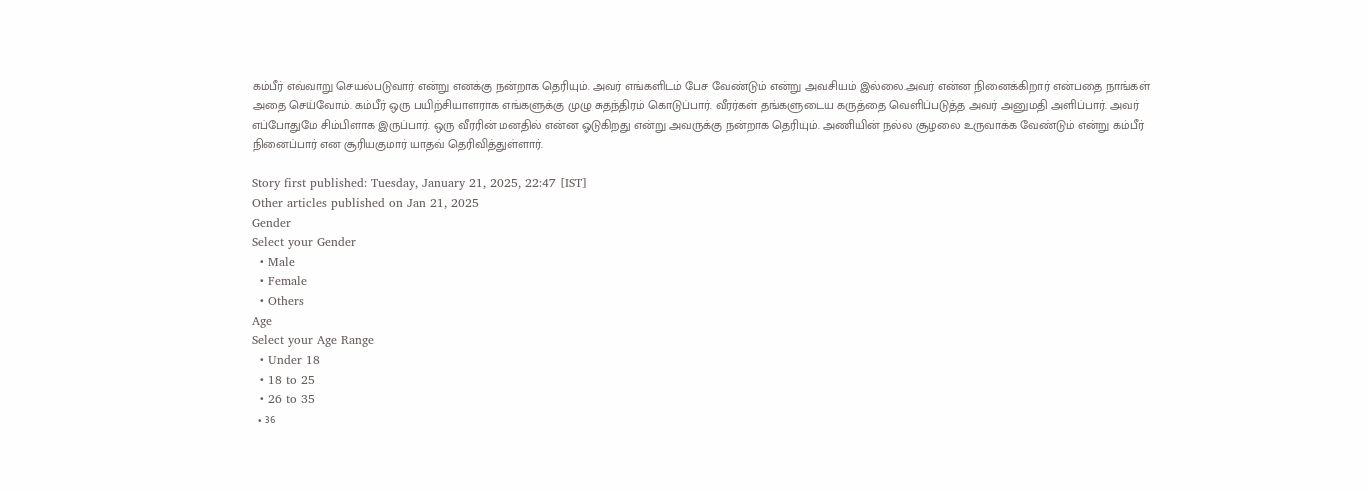கம்பீர் எவ்வாறு செயல்படுவார் என்று எனக்கு நன்றாக தெரியும். அவர் எங்களிடம் பேச வேண்டும் என்று அவசியம் இல்லை.அவர் என்ன நினைக்கிறார் என்பதை நாங்கள் அதை செய்வோம். கம்பீர் ஒரு பயிற்சியாளராக எங்களுக்கு முழு சுதந்திரம் கொடுப்பார். வீரர்கள் தங்களுடைய கருத்தை வெளிப்படுத்த அவர் அனுமதி அளிப்பார். அவர் எப்போதுமே சிம்பிளாக இருப்பார். ஒரு வீரரின் மனதில் என்ன ஓடுகிறது என்று அவருக்கு நன்றாக தெரியும். அணியின் நல்ல சூழலை உருவாக்க வேண்டும் என்று கம்பீர் நினைப்பார் என சூரியகுமார் யாதவ் தெரிவித்துள்ளார்.

Story first published: Tuesday, January 21, 2025, 22:47 [IST]
Other articles published on Jan 21, 2025
Gender
Select your Gender
  • Male
  • Female
  • Others
Age
Select your Age Range
  • Under 18
  • 18 to 25
  • 26 to 35
  • 36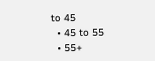to 45
  • 45 to 55
  • 55+